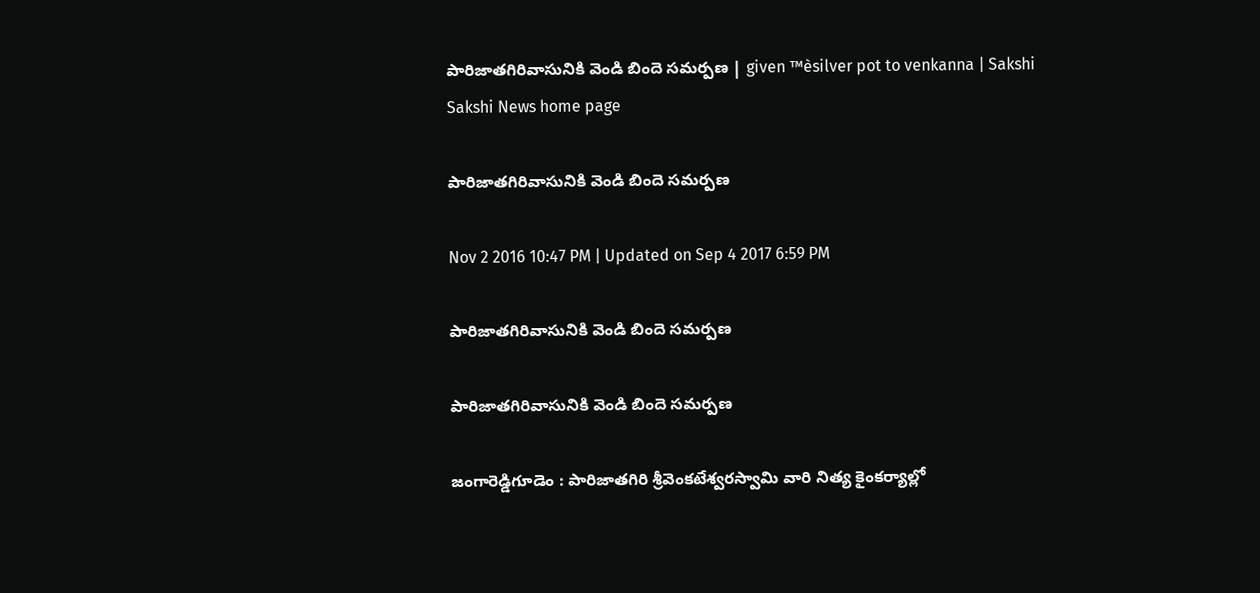పారిజాతగిరివాసునికి వెండి బిందె సమర్పణ | given ™èsilver pot to venkanna | Sakshi
Sakshi News home page

పారిజాతగిరివాసునికి వెండి బిందె సమర్పణ

Nov 2 2016 10:47 PM | Updated on Sep 4 2017 6:59 PM

పారిజాతగిరివాసునికి వెండి బిందె సమర్పణ

పారిజాతగిరివాసునికి వెండి బిందె సమర్పణ

జంగారెడ్డిగూడెం : పారిజాతగిరి శ్రీవెంకటేశ్వరస్వామి వారి నిత్య కైంకర్యాల్లో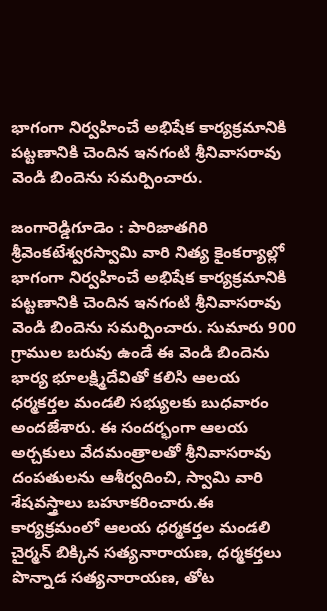భాగంగా నిర్వహించే అభిషేక కార్యక్రమానికి పట్టణానికి చెందిన ఇనగంటి శ్రీనివాసరావు వెండి బిందెను సమర్పించారు.

జంగారెడ్డిగూడెం : పారిజాతగిరి శ్రీవెంకటేశ్వరస్వామి వారి నిత్య కైంకర్యాల్లో భాగంగా నిర్వహించే అభిషేక కార్యక్రమానికి పట్టణానికి చెందిన ఇనగంటి శ్రీనివాసరావు వెండి బిందెను సమర్పించారు. సుమారు 900 గ్రాముల బరువు ఉండే ఈ వెండి బిందెను భార్య భూలక్ష్మిదేవితో కలిసి ఆలయ ధర్మకర్తల మండలి సభ్యులకు బుధవారం అందజేశారు. ఈ సందర్భంగా ఆలయ అర్చకులు వేదమంత్రాలతో శ్రీనివాసరావు దంపతులను ఆశీర్వదించి, స్వామి వారి శేషవస్త్రాలు బహూకరించారు.ఈ కార్యక్రమంలో ఆలయ ధర్మకర్తల మండలి చైర్మన్‌ బిక్కిన సత్యనారాయణ, ధర్మకర్తలు పొన్నాడ సత్యనారాయణ, తోట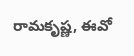రామకృష్ణ, ఈవో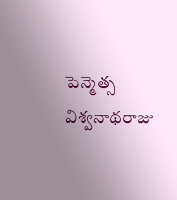పెన్మెత్స విశ్వనాథరాజు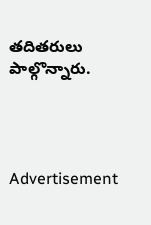తదితరులు పాల్గొన్నారు.




Advertisement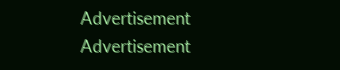Advertisement
Advertisement